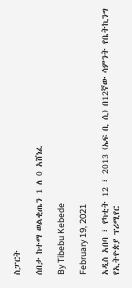ስፓርት

ሰበታ ከተማ ወልቂጤን 1 ለ 0 አሸነፈ

By Tibebu Kebede

February 19, 2021

አዲስ አበባ ፣ የካቲት 12 ፣ 2013 (ኤፍ ቢ ሲ) በ12ኛው ሳምንት የቤትኪንግ የኢትዮጵያ ፕሪሚየር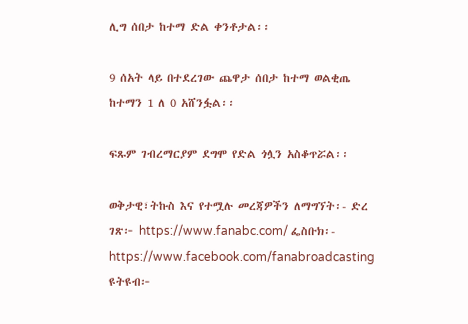ሊግ ሰበታ ከተማ ድል ቀንቶታል፡፡

9 ሰአት ላይ በተደረገው ጨዋታ ሰበታ ከተማ ወልቂጤ ከተማን 1 ለ 0 አሸንፏል፡፡

ፍጹም ገብረማርያም ደግሞ የድል ጎሏን አስቆጥሯል፡፡

ወቅታዊ፣ትኩስ እና የተሟሉ መረጃዎችን ለማግኘት፡- ድረ ገጽ፦ https://www.fanabc.com/ ፌስቡክ፡- https://www.facebook.com/fanabroadcasting ዩትዩብ፦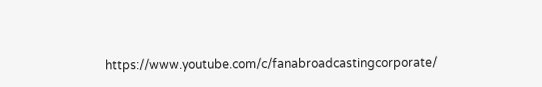https://www.youtube.com/c/fanabroadcastingcorporate/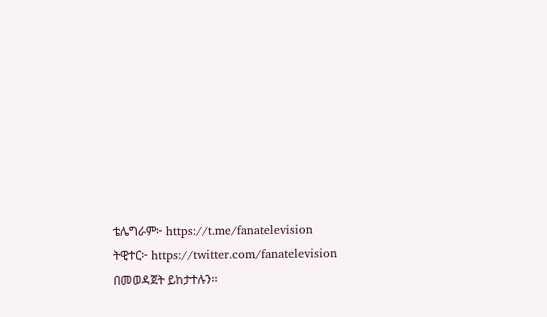ቴሌግራም፦ https://t.me/fanatelevision ትዊተር፦ https://twitter.com/fanatelevision በመወዳጀት ይከታተሉን፡፡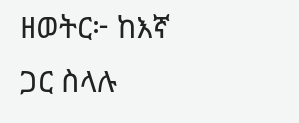ዘወትር፦ ከእኛ ጋር ስላሉ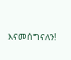እናመሰግናለን!